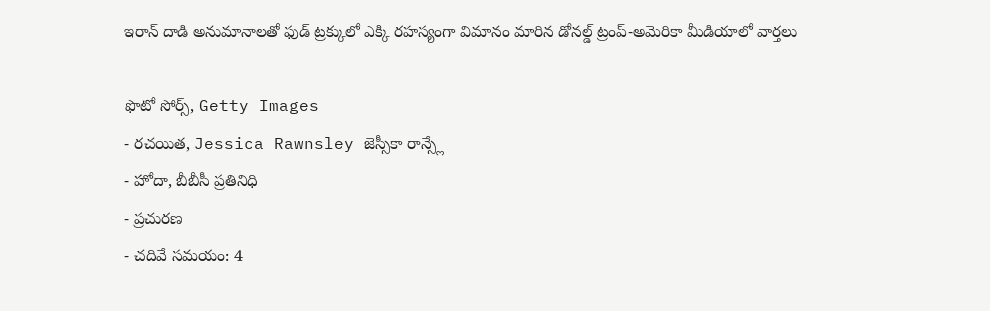ఇరాన్ దాడి అనుమానాలతో ఫుడ్ ట్రక్కులో ఎక్కి రహస్యంగా విమానం మారిన డోనల్డ్ ట్రంప్-అమెరికా మీడియాలో వార్తలు

ఫొటో సోర్స్, Getty Images
- రచయిత, Jessica Rawnsley జెస్సీకా రాన్స్లే
- హోదా, బీబీసీ ప్రతినిధి
- ప్రచురణ
- చదివే సమయం: 4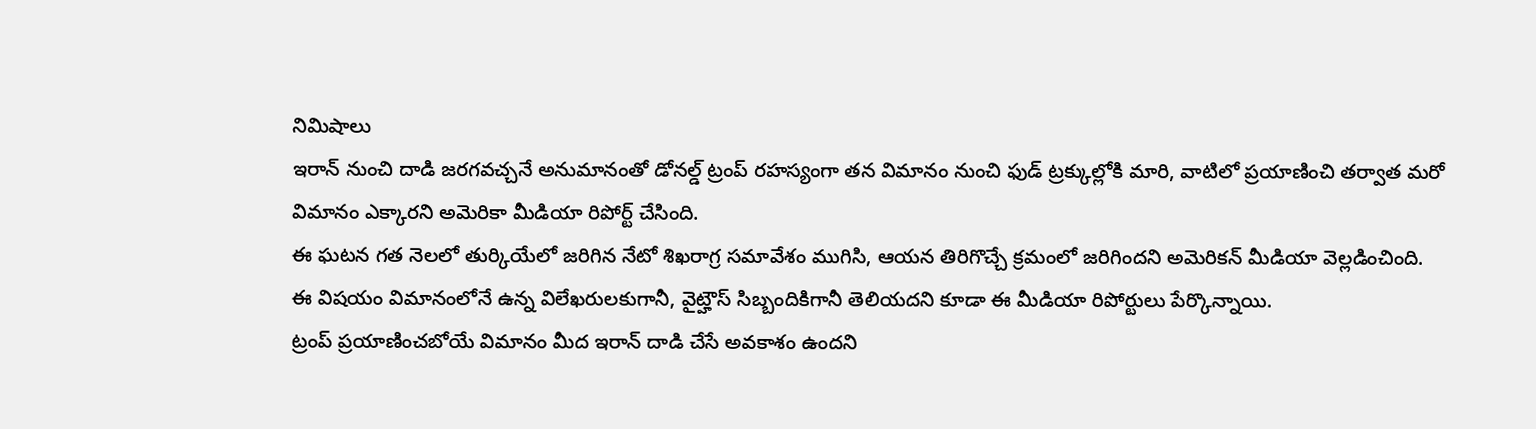నిమిషాలు
ఇరాన్ నుంచి దాడి జరగవచ్చనే అనుమానంతో డోనల్డ్ ట్రంప్ రహస్యంగా తన విమానం నుంచి ఫుడ్ ట్రక్కుల్లోకి మారి, వాటిలో ప్రయాణించి తర్వాత మరో విమానం ఎక్కారని అమెరికా మీడియా రిపోర్ట్ చేసింది.
ఈ ఘటన గత నెలలో తుర్కియేలో జరిగిన నేటో శిఖరాగ్ర సమావేశం ముగిసి, ఆయన తిరిగొచ్చే క్రమంలో జరిగిందని అమెరికన్ మీడియా వెల్లడించింది.
ఈ విషయం విమానంలోనే ఉన్న విలేఖరులకుగానీ, వైట్హౌస్ సిబ్బందికిగానీ తెలియదని కూడా ఈ మీడియా రిపోర్టులు పేర్కొన్నాయి.
ట్రంప్ ప్రయాణించబోయే విమానం మీద ఇరాన్ దాడి చేసే అవకాశం ఉందని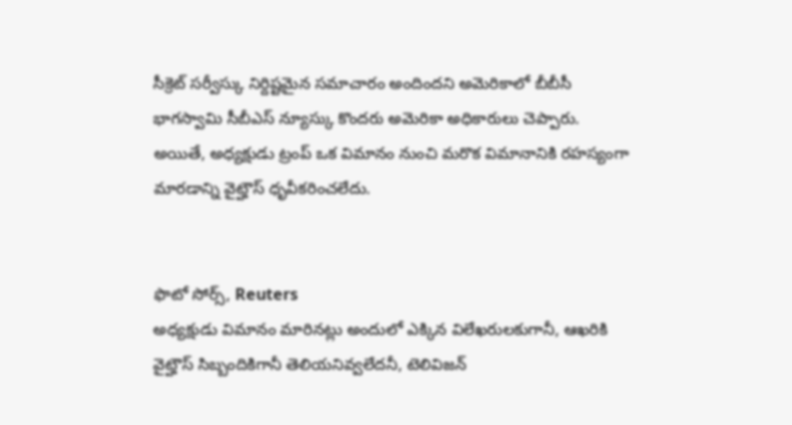సీక్రెట్ సర్వీస్కు నిర్దిష్టమైన సమాచారం అందిందని అమెరికాలో బీబీసీ భాగస్వామి సీబీఎస్ న్యూస్కు కొందరు అమెరికా అధికారులు చెప్పారు.
అయితే, అధ్యక్షుడు ట్రంప్ ఒక విమానం నుంచి మరొక విమానానికి రహస్యంగా మారడాన్ని వైట్హౌస్ ధృవీకరించలేదు.


ఫొటో సోర్స్, Reuters
అధ్యక్షుడు విమానం మారినట్లు అందులో ఎక్కిన విలేఖరులకుగానీ, ఆఖరికి వైట్హౌస్ సిబ్బందికిగానీ తెలియనివ్వలేదనీ, టెలివిజన్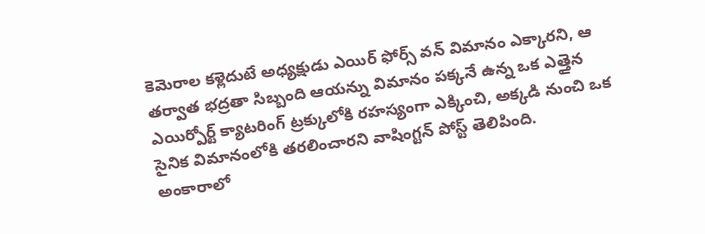కెమెరాల కళ్లెదుటే అధ్యక్షుడు ఎయిర్ ఫోర్స్ వన్ విమానం ఎక్కారని, ఆ తర్వాత భద్రతా సిబ్బంది ఆయన్ను విమానం పక్కనే ఉన్న ఒక ఎత్తైన ఎయిర్పోర్ట్ క్యాటరింగ్ ట్రక్కులోకి రహస్యంగా ఎక్కించి, అక్కడి నుంచి ఒక సైనిక విమానంలోకి తరలించారని వాషింగ్టన్ పోస్ట్ తెలిపింది.
అంకారాలో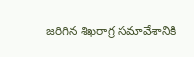జరిగిన శిఖరాగ్ర సమావేశానికి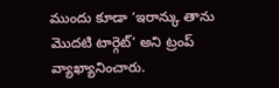ముందు కూడా ‘ఇరాన్కు తాను మొదటి టార్గెట్’ అని ట్రంప్ వ్యాఖ్యానించారు.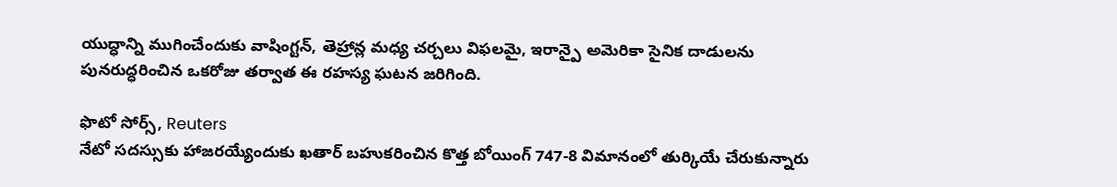యుద్ధాన్ని ముగించేందుకు వాషింగ్టన్, తెహ్రాన్ల మధ్య చర్చలు విఫలమై, ఇరాన్పై అమెరికా సైనిక దాడులను పునరుద్ధరించిన ఒకరోజు తర్వాత ఈ రహస్య ఘటన జరిగింది.

ఫొటో సోర్స్, Reuters
నేటో సదస్సుకు హాజరయ్యేందుకు ఖతార్ బహుకరించిన కొత్త బోయింగ్ 747-8 విమానంలో తుర్కియే చేరుకున్నారు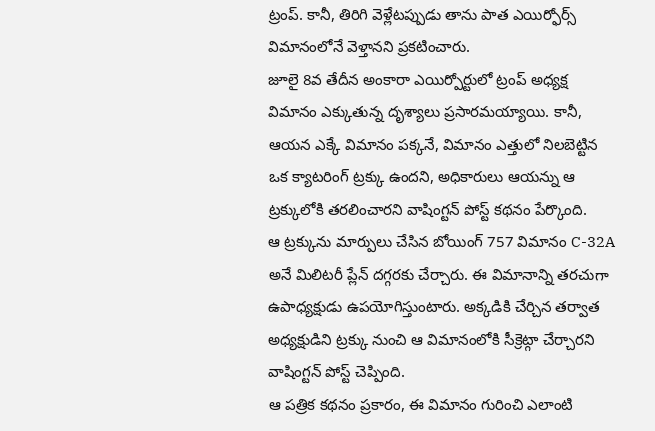ట్రంప్. కానీ, తిరిగి వెళ్లేటప్పుడు తాను పాత ఎయిర్ఫోర్స్ విమానంలోనే వెళ్తానని ప్రకటించారు.
జూలై 8వ తేదీన అంకారా ఎయిర్పోర్టులో ట్రంప్ అధ్యక్ష విమానం ఎక్కుతున్న దృశ్యాలు ప్రసారమయ్యాయి. కానీ, ఆయన ఎక్కే విమానం పక్కనే, విమానం ఎత్తులో నిలబెట్టిన ఒక క్యాటరింగ్ ట్రక్కు ఉందని, అధికారులు ఆయన్ను ఆ ట్రక్కులోకి తరలించారని వాషింగ్టన్ పోస్ట్ కథనం పేర్కొంది.
ఆ ట్రక్కును మార్పులు చేసిన బోయింగ్ 757 విమానం C-32A అనే మిలిటరీ ప్లేన్ దగ్గరకు చేర్చారు. ఈ విమానాన్ని తరచుగా ఉపాధ్యక్షుడు ఉపయోగిస్తుంటారు. అక్కడికి చేర్చిన తర్వాత అధ్యక్షుడిని ట్రక్కు నుంచి ఆ విమానంలోకి సీక్రెట్గా చేర్చారని వాషింగ్టన్ పోస్ట్ చెప్పింది.
ఆ పత్రిక కథనం ప్రకారం, ఈ విమానం గురించి ఎలాంటి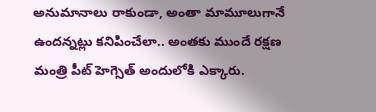అనుమానాలు రాకుండా, అంతా మామూలుగానే ఉందన్నట్లు కనిపించేలా.. అంతకు ముందే రక్షణ మంత్రి పీట్ హెగ్సెత్ అందులోకి ఎక్కారు.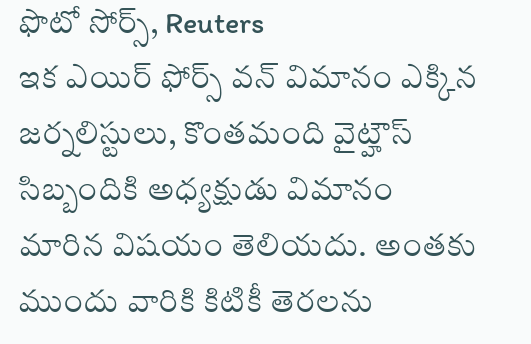ఫొటో సోర్స్, Reuters
ఇక ఎయిర్ ఫోర్స్ వన్ విమానం ఎక్కిన జర్నలిస్టులు, కొంతమంది వైట్హౌస్ సిబ్బందికి అధ్యక్షుడు విమానం మారిన విషయం తెలియదు. అంతకు ముందు వారికి కిటికీ తెరలను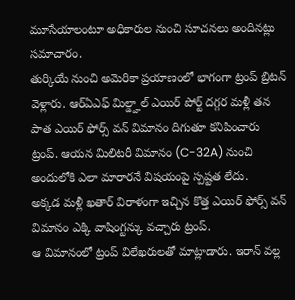మూసేయాలంటూ అధికారుల నుంచి సూచనలు అందినట్లు సమాచారం.
తుర్కియే నుంచి అమెరికా ప్రయాణంలో భాగంగా ట్రంప్ బ్రిటన్ వెళ్లారు. ఆర్ఏఎఫ్ మిల్డ్హాల్ ఎయిర్ పోర్ట్ దగ్గర మళ్లీ తన పాత ఎయిర్ ఫోర్స్ వన్ విమానం దిగుతూ కనిపించారు ట్రంప్. ఆయన మిలిటరీ విమానం (C-32A) నుంచి అందులోకి ఎలా మారారనే విషయంపై స్పష్టత లేదు.
అక్కడ మళ్లీ ఖతార్ విరాళంగా ఇచ్చిన కొత్త ఎయిర్ ఫోర్స్ వన్ విమానం ఎక్కి వాషింగ్టన్కు వచ్చారు ట్రంప్.
ఆ విమానంలో ట్రంప్ విలేఖరులతో మాట్లాడారు. ఇరాన్ వల్ల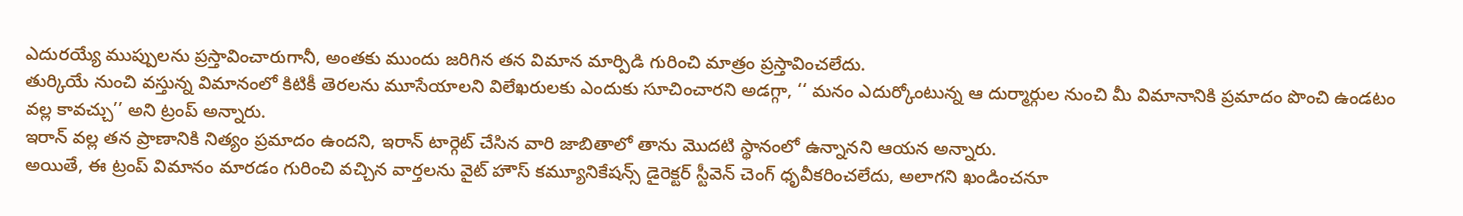ఎదురయ్యే ముప్పులను ప్రస్తావించారుగానీ, అంతకు ముందు జరిగిన తన విమాన మార్పిడి గురించి మాత్రం ప్రస్తావించలేదు.
తుర్కియే నుంచి వస్తున్న విమానంలో కిటికీ తెరలను మూసేయాలని విలేఖరులకు ఎందుకు సూచించారని అడగ్గా, ‘‘ మనం ఎదుర్కోంటున్న ఆ దుర్మార్గుల నుంచి మీ విమానానికి ప్రమాదం పొంచి ఉండటం వల్ల కావచ్చు’’ అని ట్రంప్ అన్నారు.
ఇరాన్ వల్ల తన ప్రాణానికి నిత్యం ప్రమాదం ఉందని, ఇరాన్ టార్గెట్ చేసిన వారి జాబితాలో తాను మొదటి స్థానంలో ఉన్నానని ఆయన అన్నారు.
అయితే, ఈ ట్రంప్ విమానం మారడం గురించి వచ్చిన వార్తలను వైట్ హౌస్ కమ్యూనికేషన్స్ డైరెక్టర్ స్టీవెన్ చెంగ్ ధృవీకరించలేదు, అలాగని ఖండించనూ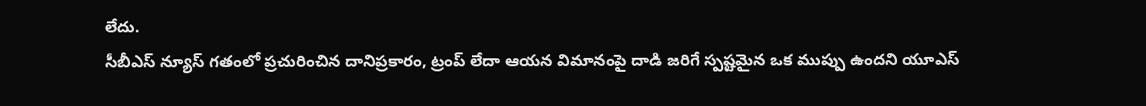లేదు.
సీబీఎస్ న్యూస్ గతంలో ప్రచురించిన దానిప్రకారం, ట్రంప్ లేదా ఆయన విమానంపై దాడి జరిగే స్పష్టమైన ఒక ముప్పు ఉందని యూఎస్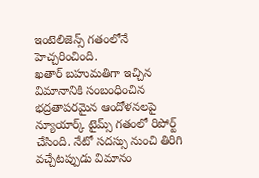ఇంటెలిజెన్స్ గతంలోనే హెచ్చరించింది.
ఖతార్ బహుమతిగా ఇచ్చిన విమానానికి సంబంధించిన భద్రతాపరమైన ఆందోళనలపై న్యూయార్క్ టైమ్స్ గతంలో రిపోర్ట్ చేసింది. నేటో సదస్సు నుంచి తిరిగి వచ్చేటప్పుడు విమానం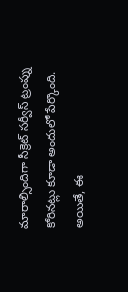మారాల్సిందిగా సీక్రెట్ సర్వీస్ ట్రంప్ను కోరినట్లు కూడా అందులో పేర్కొంది.
అయితే, ఈ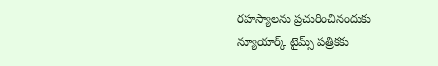రహస్యాలను ప్రచురించినందుకు న్యూయార్క్ టైమ్స్ పత్రికకు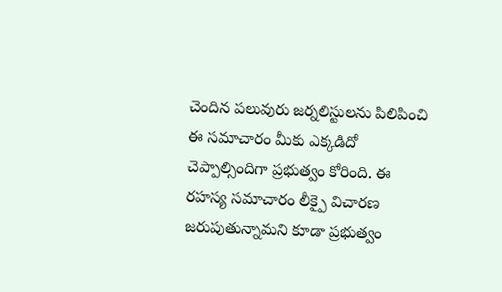చెందిన పలువురు జర్నలిస్టులను పిలిపించి ఈ సమాచారం మీకు ఎక్కడిదో చెప్పాల్సిందిగా ప్రభుత్వం కోరింది. ఈ రహస్య సమాచారం లీక్పై విచారణ జరుపుతున్నామని కూడా ప్రభుత్వం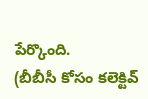పేర్కొంది.
(బీబీసీ కోసం కలెక్టివ్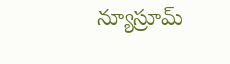న్యూస్రూమ్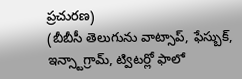ప్రచురణ)
(బీబీసీ తెలుగును వాట్సాప్, ఫేస్బుక్, ఇన్స్టాగ్రామ్, ట్విటర్లో ఫాలో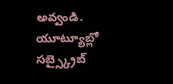అవ్వండి. యూట్యూబ్లో సబ్స్క్రైబ్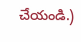చేయండి.)